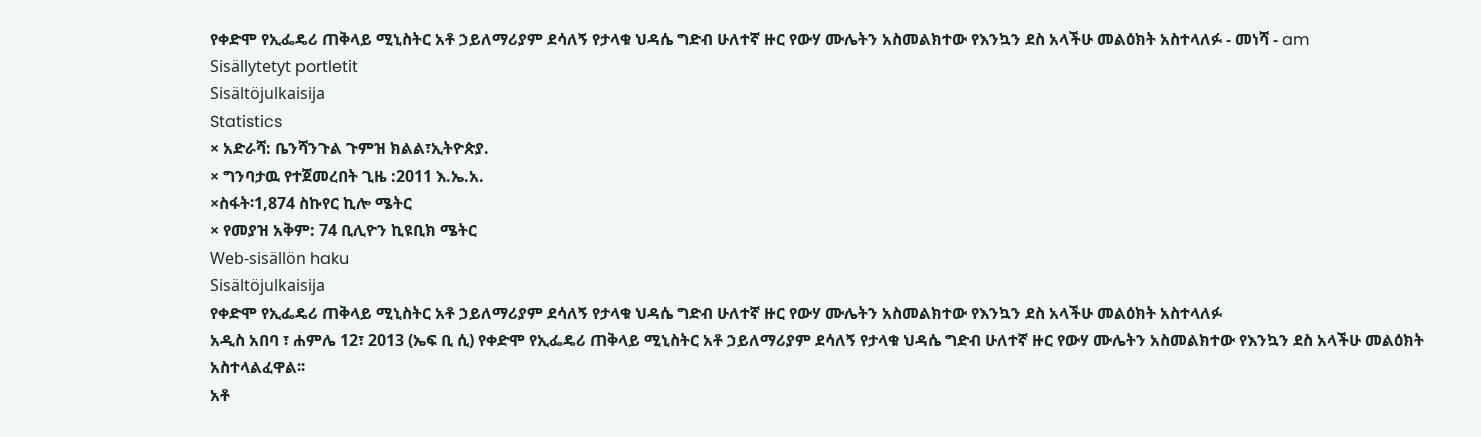የቀድሞ የኢፌዴሪ ጠቅላይ ሚኒስትር አቶ ኃይለማሪያም ደሳለኝ የታላቁ ህዳሴ ግድብ ሁለተኛ ዙር የውሃ ሙሌትን አስመልክተው የእንኳን ደስ አላችሁ መልዕክት አስተላለፉ - መነሻ - am
Sisällytetyt portletit
Sisältöjulkaisija
Statistics
× አድራሻ: ቤንሻንጉል ጉምዝ ክልል፣ኢትዮጵያ.
× ግንባታዉ የተጀመረበት ጊዜ :2011 እ.ኤ.አ.
×ስፋት፡1,874 ስኩየር ኪሎ ሜትር
× የመያዝ አቅም: 74 ቢሊዮን ኪዩቢክ ሜትር
Web-sisällön haku
Sisältöjulkaisija
የቀድሞ የኢፌዴሪ ጠቅላይ ሚኒስትር አቶ ኃይለማሪያም ደሳለኝ የታላቁ ህዳሴ ግድብ ሁለተኛ ዙር የውሃ ሙሌትን አስመልክተው የእንኳን ደስ አላችሁ መልዕክት አስተላለፉ
አዲስ አበባ ፣ ሐምሌ 12፣ 2013 (ኤፍ ቢ ሲ) የቀድሞ የኢፌዴሪ ጠቅላይ ሚኒስትር አቶ ኃይለማሪያም ደሳለኝ የታላቁ ህዳሴ ግድብ ሁለተኛ ዙር የውሃ ሙሌትን አስመልክተው የእንኳን ደስ አላችሁ መልዕክት አስተላልፈዋል፡፡
አቶ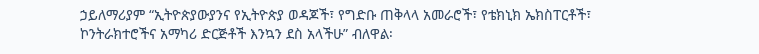ኃይለማሪያም “ኢትዮጵያውያንና የኢትዮጵያ ወዳጆች፣ የግድቡ ጠቅላላ አመራሮች፣ የቴክኒክ ኤክስፐርቶች፣ ኮንትራክተሮችና አማካሪ ድርጅቶች እንኳን ደስ አላችሁ” ብለዋል፡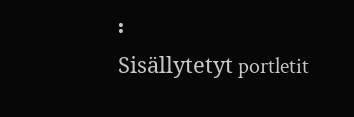፡
Sisällytetyt portletit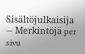Sisältöjulkaisija
— Merkintöjä per sivu